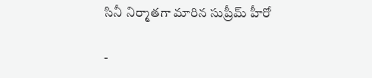సినీ నిర్మాతగా మారిన సుప్రీమ్ హీరో

-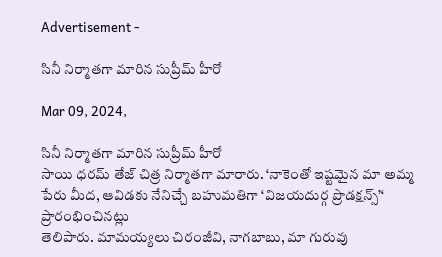Advertisement -

సినీ నిర్మాతగా మారిన సుప్రీమ్ హీరో

Mar 09, 2024,

సినీ నిర్మాతగా మారిన సుప్రీమ్ హీరో
సాయి ధరమ్‌ తేజ్‌ చిత్ర నిర్మాతగా మారారు. ‘నాకెంతో ఇష్టమైన మా అమ్మ పేరు మీద, ఆవిడకు నేనిచ్చే బహుమతిగా ‘విజయదుర్గ ప్రొడక్షన్స్‌’‘ ప్రారంభించినట్లు
తెలిపారు. మామయ్యలు చిరంజీవి, నాగబాబు, మా గురువు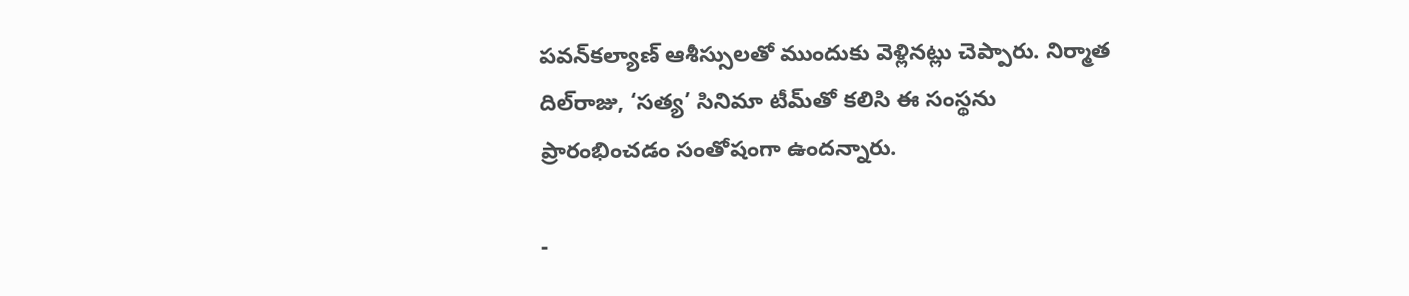పవన్‌కల్యాణ్‌ ఆశీస్సులతో ముందుకు వెళ్లినట్లు చెప్పారు. నిర్మాత దిల్‌రాజు, ‘సత్య’ సినిమా టీమ్‌తో కలిసి ఈ సంస్థను ప్రారంభించడం సంతోషంగా ఉందన్నారు.

-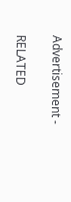Advertisement -

RELATED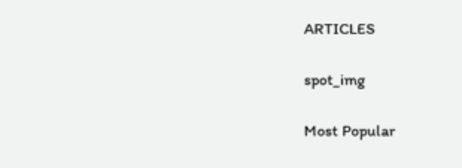ARTICLES

spot_img

Most Popular